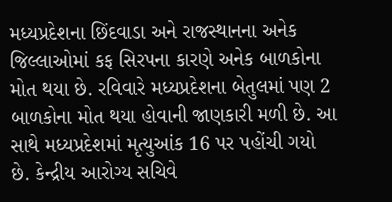મધ્યપ્રદેશના છિંદવાડા અને રાજસ્થાનના અનેક જિલ્લાઓમાં કફ સિરપના કારણે અનેક બાળકોના મોત થયા છે. રવિવારે મધ્યપ્રદેશના બેતુલમાં પણ 2 બાળકોના મોત થયા હોવાની જાણકારી મળી છે. આ સાથે મધ્યપ્રદેશમાં મૃત્યુઆંક 16 પર પહોંચી ગયો છે. કેન્દ્રીય આરોગ્ય સચિવે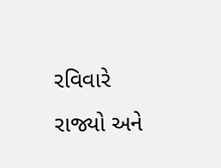રવિવારે રાજ્યો અને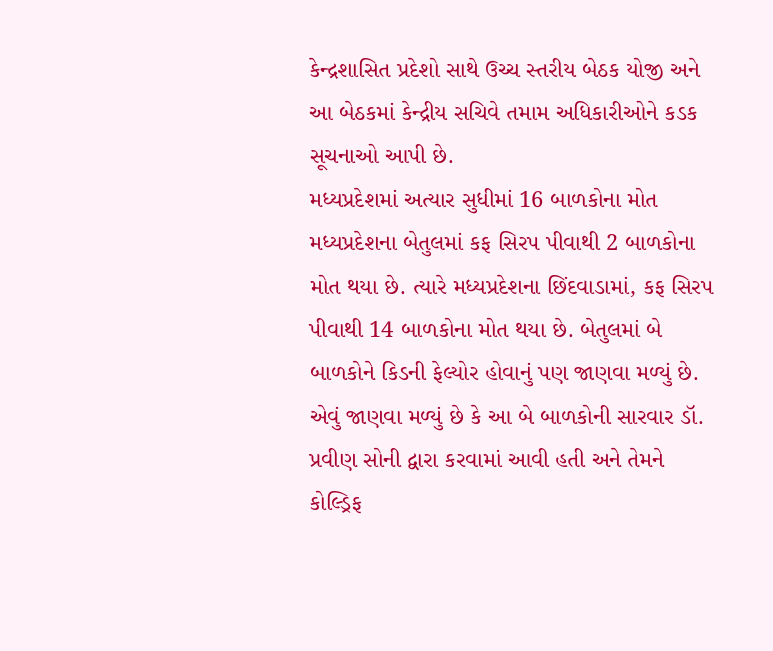કેન્દ્રશાસિત પ્રદેશો સાથે ઉચ્ચ સ્તરીય બેઠક યોજી અને આ બેઠકમાં કેન્દ્રીય સચિવે તમામ અધિકારીઓને કડક સૂચનાઓ આપી છે.
મધ્યપ્રદેશમાં અત્યાર સુધીમાં 16 બાળકોના મોત
મધ્યપ્રદેશના બેતુલમાં કફ સિરપ પીવાથી 2 બાળકોના મોત થયા છે. ત્યારે મધ્યપ્રદેશના છિંદવાડામાં, કફ સિરપ પીવાથી 14 બાળકોના મોત થયા છે. બેતુલમાં બે બાળકોને કિડની ફેલ્યોર હોવાનું પણ જાણવા મળ્યું છે. એવું જાણવા મળ્યું છે કે આ બે બાળકોની સારવાર ડૉ. પ્રવીણ સોની દ્વારા કરવામાં આવી હતી અને તેમને કોલ્ડ્રિફ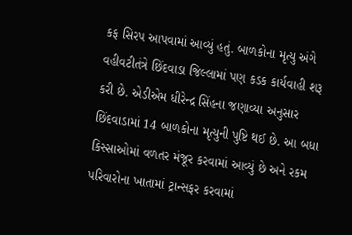કફ સિરપ આપવામાં આવ્યું હતું. બાળકોના મૃત્યુ અંગે વહીવટીતંત્રે છિંદવાડા જિલ્લામાં પણ કડક કાર્યવાહી શરૂ કરી છે. એડીએમ ધીરેન્દ્ર સિંહના જણાવ્યા અનુસાર છિંદવાડામાં 14 બાળકોના મૃત્યુની પુષ્ટિ થઈ છે. આ બધા કિસ્સાઓમાં વળતર મંજૂર કરવામાં આવ્યું છે અને રકમ પરિવારોના ખાતામાં ટ્રાન્સફર કરવામાં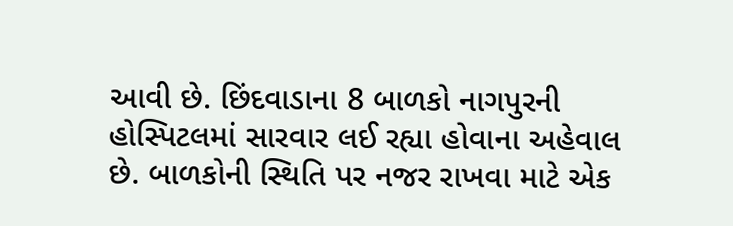આવી છે. છિંદવાડાના 8 બાળકો નાગપુરની હોસ્પિટલમાં સારવાર લઈ રહ્યા હોવાના અહેવાલ છે. બાળકોની સ્થિતિ પર નજર રાખવા માટે એક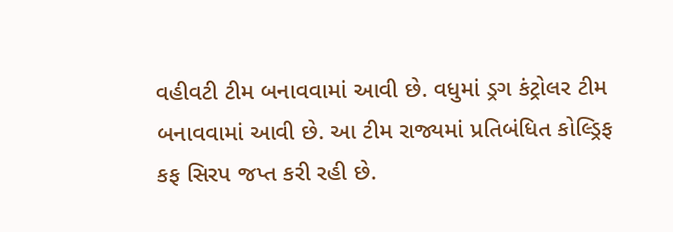વહીવટી ટીમ બનાવવામાં આવી છે. વધુમાં ડ્રગ કંટ્રોલર ટીમ બનાવવામાં આવી છે. આ ટીમ રાજ્યમાં પ્રતિબંધિત કોલ્ડ્રિફ કફ સિરપ જપ્ત કરી રહી છે.